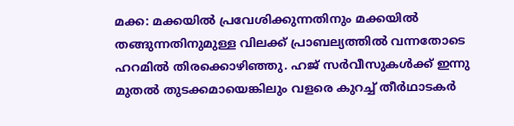മക്ക: മക്കയിൽ പ്രവേശിക്കുന്നതിനും മക്കയിൽ തങ്ങുന്നതിനുമുള്ള വിലക്ക് പ്രാബല്യത്തിൽ വന്നതോടെ ഹറമിൽ തിരക്കൊഴിഞ്ഞു. ഹജ് സർവീസുകൾക്ക് ഇന്നു മുതൽ തുടക്കമായെങ്കിലും വളരെ കുറച്ച് തീർഥാടകർ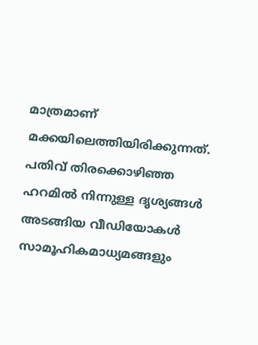മാത്രമാണ് മക്കയിലെത്തിയിരിക്കുന്നത്. പതിവ് തിരക്കൊഴിഞ്ഞ ഹറമിൽ നിന്നുള്ള ദൃശ്യങ്ങൾ അടങ്ങിയ വീഡിയോകൾ സാമൂഹികമാധ്യമങ്ങളും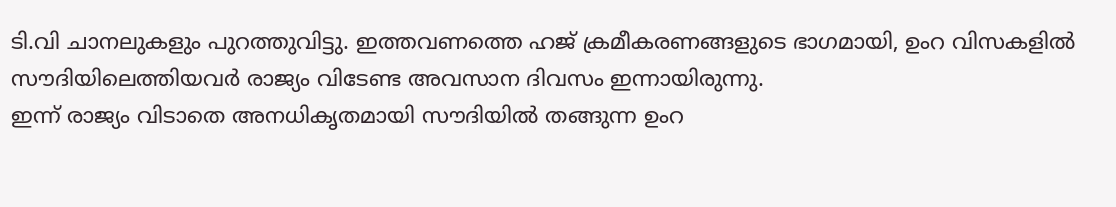ടി.വി ചാനലുകളും പുറത്തുവിട്ടു. ഇത്തവണത്തെ ഹജ് ക്രമീകരണങ്ങളുടെ ഭാഗമായി, ഉംറ വിസകളിൽ സൗദിയിലെത്തിയവർ രാജ്യം വിടേണ്ട അവസാന ദിവസം ഇന്നായിരുന്നു.
ഇന്ന് രാജ്യം വിടാതെ അനധികൃതമായി സൗദിയിൽ തങ്ങുന്ന ഉംറ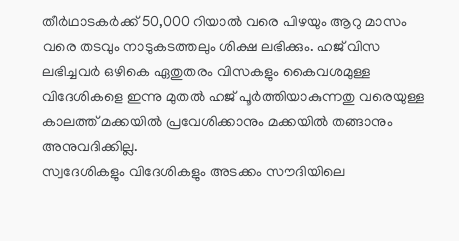തീർഥാടകർക്ക് 50,000 റിയാൽ വരെ പിഴയും ആറു മാസം വരെ തടവും നാടുകടത്തലും ശിക്ഷ ലഭിക്കും. ഹജ് വിസ ലഭിച്ചവർ ഒഴികെ ഏതുതരം വിസകളും കൈവശമുള്ള വിദേശികളെ ഇന്നു മുതൽ ഹജ് പൂർത്തിയാകുന്നതു വരെയുള്ള കാലത്ത് മക്കയിൽ പ്രവേശിക്കാനും മക്കയിൽ തങ്ങാനും അനുവദിക്കില്ല.
സ്വദേശികളും വിദേശികളും അടക്കം സൗദിയിലെ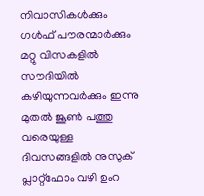നിവാസികൾക്കും ഗൾഫ് പൗരന്മാർക്കും മറ്റു വിസകളിൽ സൗദിയിൽ കഴിയുന്നവർക്കും ഇന്നു മുതൽ ജൂൺ പത്തു വരെയുള്ള ദിവസങ്ങളിൽ നുസുക് പ്ലാറ്റ്ഫോം വഴി ഉംറ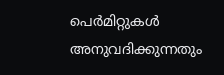പെർമിറ്റുകൾ അനുവദിക്കുന്നതും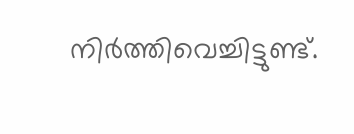നിർത്തിവെച്ചിട്ടുണ്ട്.